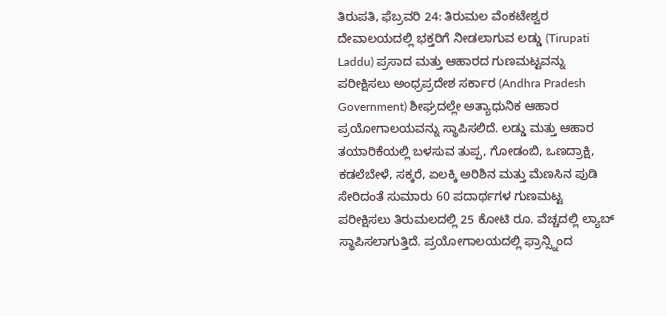ತಿರುಪತಿ, ಫೆಬ್ರವರಿ 24: ತಿರುಮಲ ವೆಂಕಟೇಶ್ವರ ದೇವಾಲಯದಲ್ಲಿ ಭಕ್ತರಿಗೆ ನೀಡಲಾಗುವ ಲಡ್ಡು (Tirupati Laddu) ಪ್ರಸಾದ ಮತ್ತು ಆಹಾರದ ಗುಣಮಟ್ಟವನ್ನು ಪರೀಕ್ಷಿಸಲು ಅಂಧ್ರಪ್ರದೇಶ ಸರ್ಕಾರ (Andhra Pradesh Government) ಶೀಘ್ರದಲ್ಲೇ ಅತ್ಯಾಧುನಿಕ ಆಹಾರ ಪ್ರಯೋಗಾಲಯವನ್ನು ಸ್ಥಾಪಿಸಲಿದೆ. ಲಡ್ಡು ಮತ್ತು ಆಹಾರ ತಯಾರಿಕೆಯಲ್ಲಿ ಬಳಸುವ ತುಪ್ಪ, ಗೋಡಂಬಿ, ಒಣದ್ರಾಕ್ಷಿ, ಕಡಲೆಬೇಳೆ, ಸಕ್ಕರೆ, ಏಲಕ್ಕಿ ಅರಿಶಿನ ಮತ್ತು ಮೆಣಸಿನ ಪುಡಿ ಸೇರಿದಂತೆ ಸುಮಾರು 60 ಪದಾರ್ಥಗಳ ಗುಣಮಟ್ಟ ಪರೀಕ್ಷಿಸಲು ತಿರುಮಲದಲ್ಲಿ 25 ಕೋಟಿ ರೂ. ವೆಚ್ಚದಲ್ಲಿ ಲ್ಯಾಬ್ ಸ್ಥಾಪಿಸಲಾಗುತ್ತಿದೆ. ಪ್ರಯೋಗಾಲಯದಲ್ಲಿ ಫ್ರಾನ್ಸ್ನಿಂದ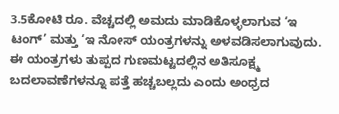3.5ಕೋಟಿ ರೂ. ವೆಚ್ಚದಲ್ಲಿ ಅಮದು ಮಾಡಿಕೊಳ್ಳಲಾಗುವ ‘ಇ ಟಂಗ್’ ಮತ್ತು ‘ಇ ನೋಸ್ ಯಂತ್ರಗಳನ್ನು ಅಳವಡಿಸಲಾಗುವುದು. ಈ ಯಂತ್ರಗಳು ತುಪ್ಪದ ಗುಣಮಟ್ಟದಲ್ಲಿನ ಅತಿಸೂಕ್ಷ್ಮ ಬದಲಾವಣೆಗಳನ್ನೂ ಪತ್ತೆ ಹಚ್ಚಬಲ್ಲದು ಎಂದು ಅಂಧ್ರದ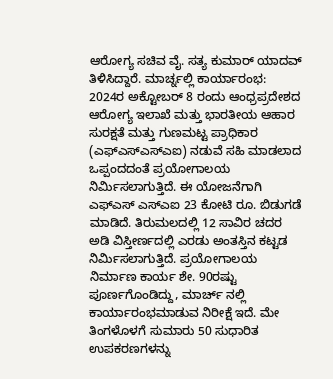ಆರೋಗ್ಯ ಸಚಿವ ವೈ. ಸತ್ಯ ಕುಮಾರ್ ಯಾದವ್ ತಿಳಿಸಿದ್ದಾರೆ. ಮಾರ್ಚ್ನಲ್ಲಿ ಕಾರ್ಯಾರಂಭ: 2024ರ ಅಕ್ಟೋಬರ್ 8 ರಂದು ಆಂಧ್ರಪ್ರದೇಶದ ಆರೋಗ್ಯ ಇಲಾಖೆ ಮತ್ತು ಭಾರತೀಯ ಆಹಾರ ಸುರಕ್ಷತೆ ಮತ್ತು ಗುಣಮಟ್ಟ ಪ್ರಾಧಿಕಾರ (ಎಫ್ಎಸ್ಎಸ್ಎಐ) ನಡುವೆ ಸಹಿ ಮಾಡಲಾದ ಒಪ್ಪಂದದಂತೆ ಪ್ರಯೋಗಾಲಯ ನಿರ್ಮಿಸಲಾಗುತ್ತಿದೆ. ಈ ಯೋಜನೆಗಾಗಿ ಎಫ್ಎಸ್ ಎಸ್ಎಐ 23 ಕೋಟಿ ರೂ. ಬಿಡುಗಡೆ ಮಾಡಿದೆ. ತಿರುಮಲದಲ್ಲಿ 12 ಸಾವಿರ ಚದರ ಅಡಿ ವಿಸ್ತೀರ್ಣದಲ್ಲಿ ಎರಡು ಅಂತಸ್ತಿನ ಕಟ್ಟಡ ನಿರ್ಮಿಸಲಾಗುತ್ತಿದೆ. ಪ್ರಯೋಗಾಲಯ ನಿರ್ಮಾಣ ಕಾರ್ಯ ಶೇ. 90ರಷ್ಟು ಪೂರ್ಣಗೊಂಡಿದ್ದು, ಮಾರ್ಚ್ ನಲ್ಲಿ ಕಾರ್ಯಾರಂಭಮಾಡುವ ನಿರೀಕ್ಷೆ ಇದೆ. ಮೇ ತಿಂಗಳೊಳಗೆ ಸುಮಾರು 50 ಸುಧಾರಿತ ಉಪಕರಣಗಳನ್ನು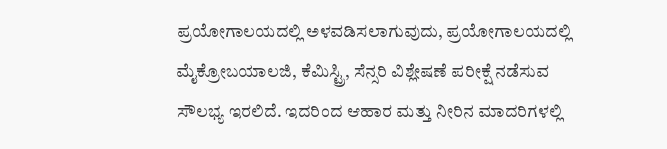ಪ್ರಯೋಗಾಲಯದಲ್ಲಿ ಅಳವಡಿಸಲಾಗುವುದು, ಪ್ರಯೋಗಾಲಯದಲ್ಲಿ ಮೈಕ್ರೋಬಯಾಲಜಿ, ಕೆಮಿಸ್ಟ್ರಿ, ಸೆನ್ಸರಿ ವಿಶ್ಲೇಷಣೆ ಪರೀಕ್ಷೆ ನಡೆಸುವ ಸೌಲಭ್ಯ ಇರಲಿದೆ. ಇದರಿಂದ ಆಹಾರ ಮತ್ತು ನೀರಿನ ಮಾದರಿಗಳಲ್ಲಿ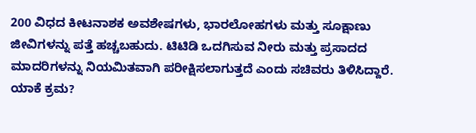200 ವಿಧದ ಕೀಟನಾಶಕ ಅವಶೇಷಗಳು, ಭಾರಲೋಹಗಳು ಮತ್ತು ಸೂಕ್ಷಾಣು ಜೀವಿಗಳನ್ನು ಪತ್ತೆ ಹಚ್ಚಬಹುದು. ಟಿಟಿಡಿ ಒದಗಿಸುವ ನೀರು ಮತ್ತು ಪ್ರಸಾದದ ಮಾದರಿಗಳನ್ನು ನಿಯಮಿತವಾಗಿ ಪರೀಕ್ಷಿಸಲಾಗುತ್ತದೆ ಎಂದು ಸಚಿವರು ತಿಳಿಸಿದ್ದಾರೆ. ಯಾಕೆ ಕ್ರಮ?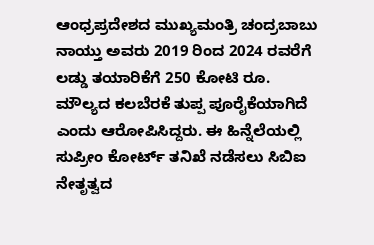ಆಂಧ್ರಪ್ರದೇಶದ ಮುಖ್ಯಮಂತ್ರಿ ಚಂದ್ರಬಾಬು ನಾಯ್ತು ಅವರು 2019 ರಿಂದ 2024 ರವರೆಗೆ ಲಡ್ಡು ತಯಾರಿಕೆಗೆ 250 ಕೋಟಿ ರೂ. ಮೌಲ್ಯದ ಕಲಬೆರಕೆ ತುಪ್ಪ ಪೂರೈಕೆಯಾಗಿದೆ ಎಂದು ಆರೋಪಿಸಿದ್ದರು. ಈ ಹಿನ್ನೆಲೆಯಲ್ಲಿ ಸುಪ್ರೀಂ ಕೋರ್ಟ್ ತನಿಖೆ ನಡೆಸಲು ಸಿಬಿಐ ನೇತೃತ್ವದ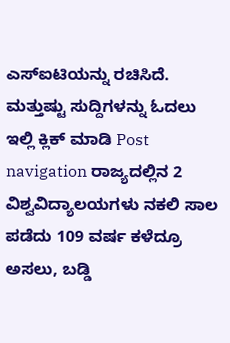ಎಸ್ಐಟಿಯನ್ನು ರಚಿಸಿದೆ. ಮತ್ತುಷ್ಟು ಸುದ್ದಿಗಳನ್ನು ಓದಲು ಇಲ್ಲಿ ಕ್ಲಿಕ್ ಮಾಡಿ Post navigation ರಾಜ್ಯದಲ್ಲಿನ 2 ವಿಶ್ವವಿದ್ಯಾಲಯಗಳು ನಕಲಿ ಸಾಲ ಪಡೆದು 109 ವರ್ಷ ಕಳೆದ್ರೂ ಅಸಲು, ಬಡ್ಡಿ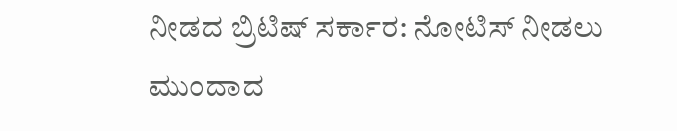ನೀಡದ ಬ್ರಿಟಿಷ್ ಸರ್ಕಾರ: ನೋಟಿಸ್ ನೀಡಲು ಮುಂದಾದ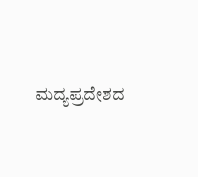ಮದ್ಯಪ್ರದೇಶದ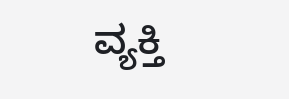ವ್ಯಕ್ತಿ